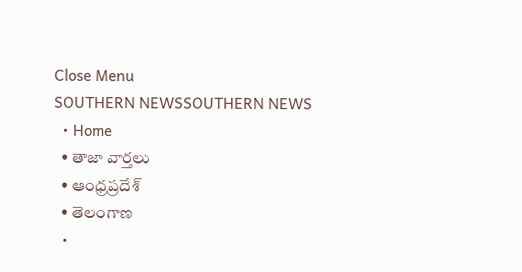Close Menu
SOUTHERN NEWSSOUTHERN NEWS
  • Home
  • తాజా వార్తలు
  • ఆంధ్రప్రదేశ్
  • తెలంగాణ
  •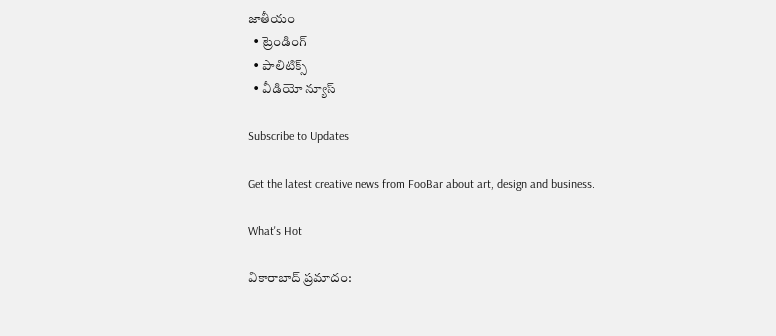జాతీయం
  • ట్రెండింగ్
  • పాలిటిక్స్
  • వీడియో న్యూస్

Subscribe to Updates

Get the latest creative news from FooBar about art, design and business.

What's Hot

వికారాబాద్ ప్రమాదం: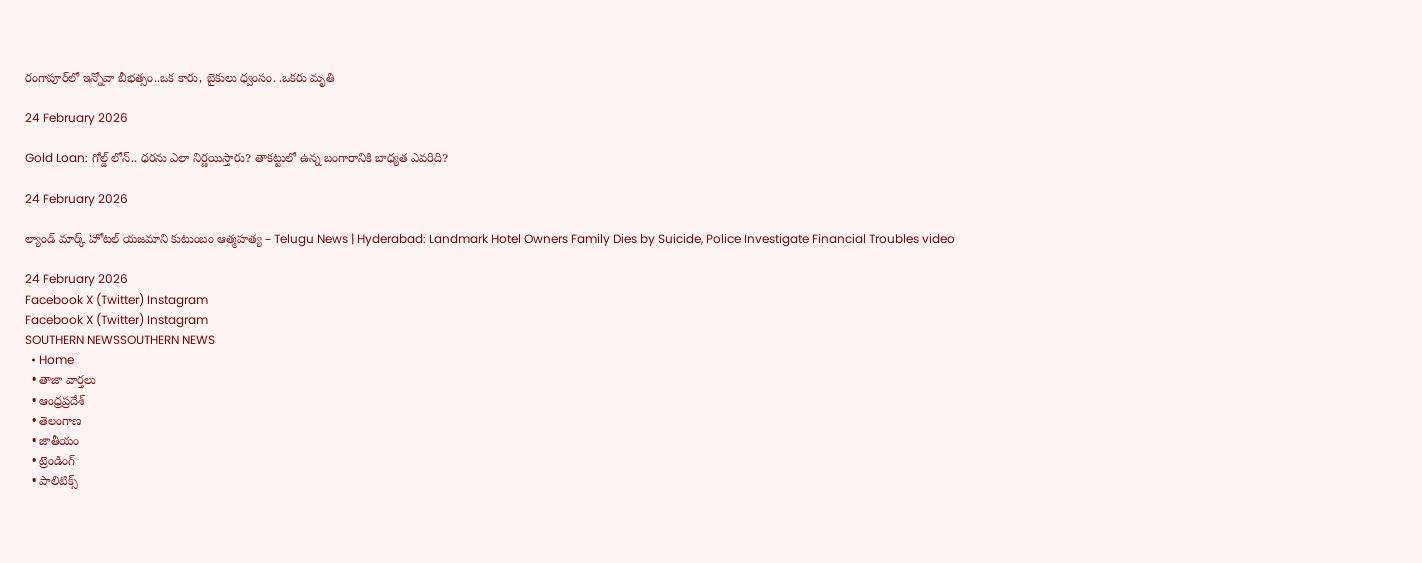రంగాపూర్‌లో ఇన్నోవా బీభత్సం..ఒక కారు, బైకులు ధ్వంసం. .ఒకరు మృతి

24 February 2026

Gold Loan: గోల్డ్‌ లోన్‌.. ధరను ఎలా నిర్ణయిస్తారు? తాకట్టులో ఉన్న బంగారానికి బాధ్యత ఎవరిది?

24 February 2026

ల్యాండ్ మార్క్ హోటల్ యజమాని కుటుంబం ఆత్మహత్య – Telugu News | Hyderabad: Landmark Hotel Owners Family Dies by Suicide, Police Investigate Financial Troubles video

24 February 2026
Facebook X (Twitter) Instagram
Facebook X (Twitter) Instagram
SOUTHERN NEWSSOUTHERN NEWS
  • Home
  • తాజా వార్తలు
  • ఆంధ్రప్రదేశ్
  • తెలంగాణ
  • జాతీయం
  • ట్రెండింగ్
  • పాలిటిక్స్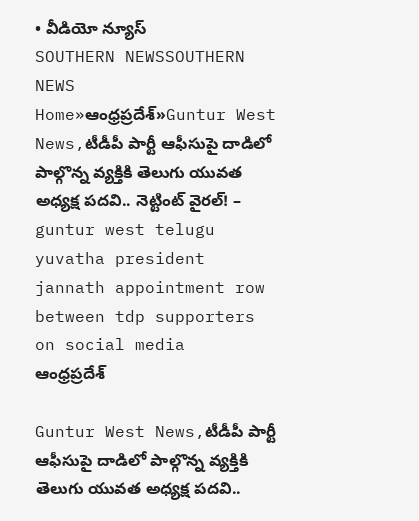• వీడియో న్యూస్
SOUTHERN NEWSSOUTHERN NEWS
Home»ఆంధ్రప్రదేశ్»Guntur West News,టీడీపీ పార్టీ ఆఫీసుపై దాడిలో పాల్గొన్న వ్యక్తికి తెలుగు యువత అధ్యక్ష పదవి.. నెట్టింట్ వైరల్! – guntur west telugu yuvatha president jannath appointment row between tdp supporters on social media
ఆంధ్రప్రదేశ్

Guntur West News,టీడీపీ పార్టీ ఆఫీసుపై దాడిలో పాల్గొన్న వ్యక్తికి తెలుగు యువత అధ్యక్ష పదవి..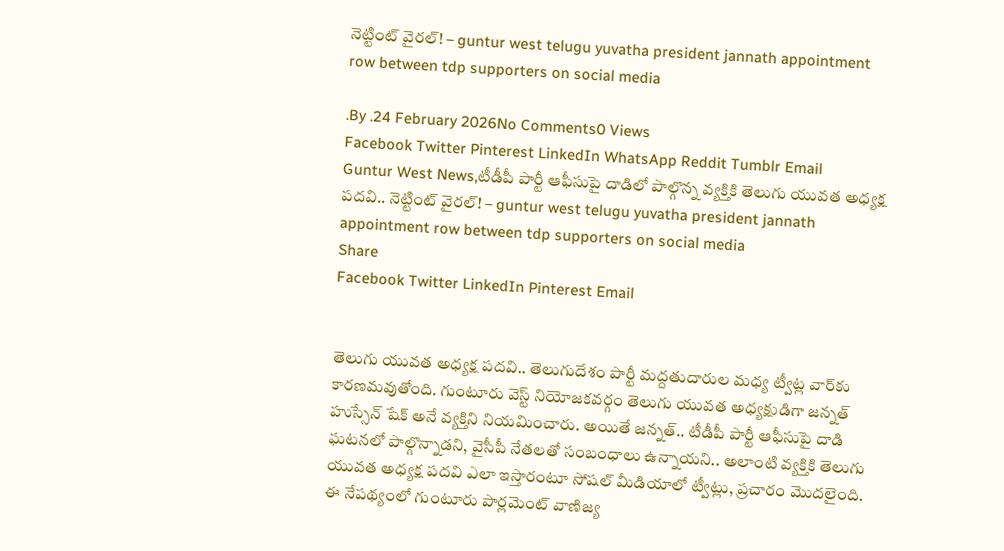నెట్టింట్ వైరల్! – guntur west telugu yuvatha president jannath appointment row between tdp supporters on social media

.By .24 February 2026No Comments0 Views
Facebook Twitter Pinterest LinkedIn WhatsApp Reddit Tumblr Email
Guntur West News,టీడీపీ పార్టీ ఆఫీసుపై దాడిలో పాల్గొన్న వ్యక్తికి తెలుగు యువత అధ్యక్ష పదవి.. నెట్టింట్ వైరల్! – guntur west telugu yuvatha president jannath appointment row between tdp supporters on social media
Share
Facebook Twitter LinkedIn Pinterest Email


తెలుగు యువత అధ్యక్ష పదవి.. తెలుగుదేశం పార్టీ మద్దతుదారుల మధ్య ట్వీట్ల వార్‌కు కారణమవుతోంది. గుంటూరు వెస్ట్ నియోజకవర్గం తెలుగు యువత అధ్యక్షుడిగా జన్నత్ హుస్సేన్ షేక్ అనే వ్యక్తిని నియమించారు. అయితే జన్నత్.. టీడీపీ పార్టీ ఆఫీసుపై దాడి ఘటనలో పాల్గొన్నాడని, వైసీపీ నేతలతో సంబంధాలు ఉన్నాయని.. అలాంటి వ్యక్తికి తెలుగు యువత అధ్యక్ష పదవి ఎలా ఇస్తారంటూ సోషల్ మీడియాలో ట్వీట్లు, ప్రచారం మొదలైంది. ఈ నేపథ్యంలో గుంటూరు పార్లమెంట్ వాణిజ్య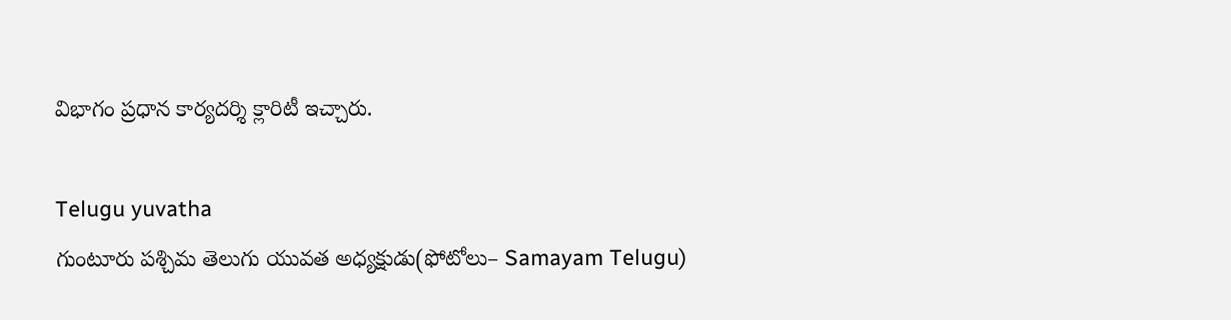విభాగం ప్రధాన కార్యదర్శి క్లారిటీ ఇచ్చారు.

Telugu yuvatha
గుంటూరు పశ్చిమ తెలుగు యువత అధ్యక్షుడు(ఫోటోలు– Samayam Telugu)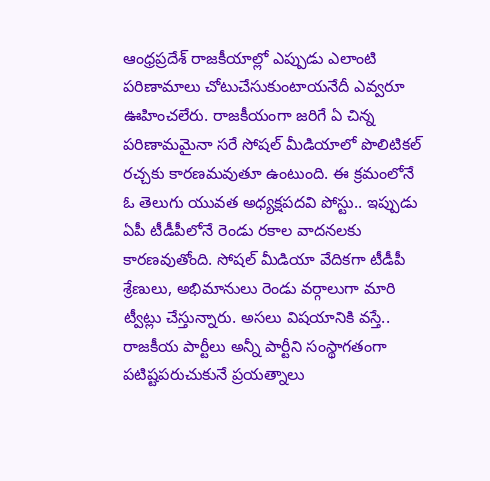ఆంధ్రప్రదేశ్ రాజకీయాల్లో ఎప్పుడు ఎలాంటి పరిణామాలు చోటుచేసుకుంటాయనేదీ ఎవ్వరూ ఊహించలేరు. రాజకీయంగా జరిగే ఏ చిన్న పరిణామమైనా సరే సోషల్ మీడియాలో పొలిటికల్ రచ్చకు కారణమవుతూ ఉంటుంది. ఈ క్రమంలోనే ఓ తెలుగు యువత అధ్యక్షపదవి పోస్టు.. ఇప్పుడు ఏపీ టీడీపీలోనే రెండు రకాల వాదనలకు కారణవుతోంది. సోషల్ మీడియా వేదికగా టీడీపీ శ్రేణులు, అభిమానులు రెండు వర్గాలుగా మారి ట్వీట్లు చేస్తున్నారు. అసలు విషయానికి వస్తే.. రాజకీయ పార్టీలు అన్నీ పార్టీని సంస్థాగతంగా పటిష్టపరుచుకునే ప్రయత్నాలు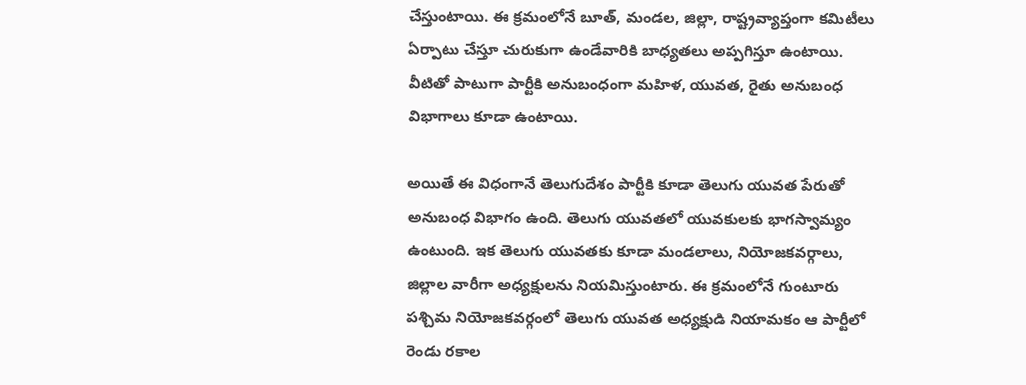చేస్తుంటాయి. ఈ క్రమంలోనే బూత్, మండల, జిల్లా, రాష్ట్రవ్యాప్తంగా కమిటీలు ఏర్పాటు చేస్తూ చురుకుగా ఉండేవారికి బాధ్యతలు అప్పగిస్తూ ఉంటాయి. వీటితో పాటుగా పార్టీకి అనుబంధంగా మహిళ, యువత, రైతు అనుబంధ విభాగాలు కూడా ఉంటాయి.

అయితే ఈ విధంగానే తెలుగుదేశం పార్టీకి కూడా తెలుగు యువత పేరుతో అనుబంధ విభాగం ఉంది. తెలుగు యువతలో యువకులకు భాగస్వామ్యం ఉంటుంది. ఇక తెలుగు యువతకు కూడా మండలాలు, నియోజకవర్గాలు, జిల్లాల వారీగా అధ్యక్షులను నియమిస్తుంటారు. ఈ క్రమంలోనే గుంటూరు పశ్చిమ నియోజకవర్గంలో తెలుగు యువత అధ్యక్షుడి నియామకం ఆ పార్టీలో రెండు రకాల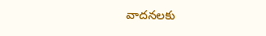వాదనలకు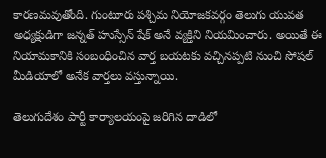కారణమవుతోంది. గుంటూరు పశ్చిమ నియోజకవర్గం తెలుగు యువత అధ్యక్షుడిగా జన్నత్ హుస్సేన్ షేక్ అనే వ్యక్తిని నియమించారు. అయితే ఈ నియామకానికి సంబంధించిన వార్త బయటకు వచ్చినప్పటి నుంచి సోషల్ మీడియాలో అనేక వార్తలు వస్తున్నాయి.

తెలుగుదేశం పార్టీ కార్యాలయంపై జరిగిన దాడిలో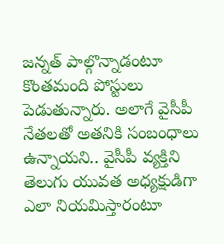జన్నత్ పాల్గొన్నాడంటూ కొంతమంది పోస్టులు పెడుతున్నారు. అలాగే వైసీపీ నేతలతో అతనికి సంబంధాలు ఉన్నాయని.. వైసీపీ వ్యక్తిని తెలుగు యువత అధ్యక్షుడిగా ఎలా నియమిస్తారంటూ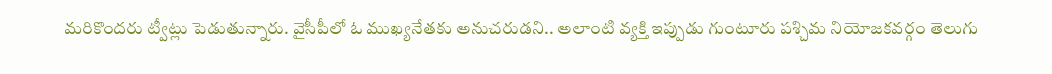మరికొందరు ట్వీట్లు పెడుతున్నారు. వైసీపీలో ఓ ముఖ్యనేతకు అనుచరుడని.. అలాంటి వ్యక్తి ఇప్పుడు గుంటూరు పశ్చిమ నియోజకవర్గం తెలుగు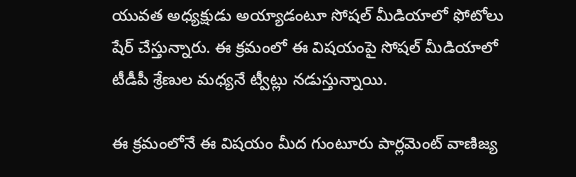యువత అధ్యక్షుడు అయ్యాడంటూ సోషల్ మీడియాలో ఫోటోలు షేర్ చేస్తున్నారు. ఈ క్రమంలో ఈ విషయంపై సోషల్ మీడియాలో టీడీపీ శ్రేణుల మధ్యనే ట్వీట్లు నడుస్తున్నాయి.

ఈ క్రమంలోనే ఈ విషయం మీద గుంటూరు పార్లమెంట్ వాణిజ్య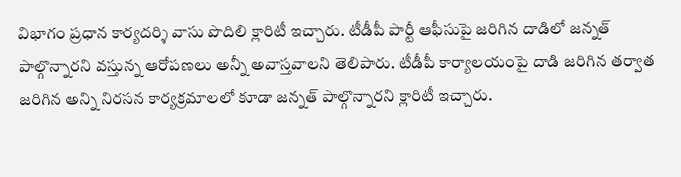విభాగం ప్రధాన కార్యదర్శి వాసు పొదిలి క్లారిటీ ఇచ్చారు. టీడీపీ పార్టీ ఆఫీసుపై జరిగిన దాడిలో జన్నత్ పాల్గొన్నారని వస్తున్న ఆరోపణలు అన్నీ అవాస్తవాలని తెలిపారు. టీడీపీ కార్యాలయంపై దాడి జరిగిన తర్వాత జరిగిన అన్ని నిరసన కార్యక్రమాలలో కూడా జన్నత్ పాల్గొన్నారని క్లారిటీ ఇచ్చారు.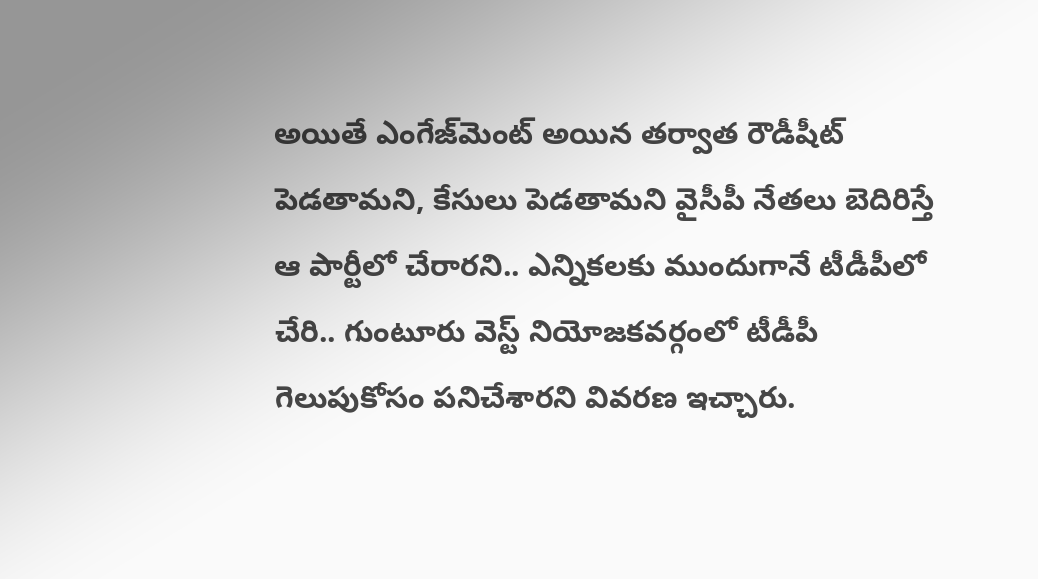అయితే ఎంగేజ్‌మెంట్ అయిన తర్వాత రౌడీషీట్ పెడతామని, కేసులు పెడతామని వైసీపీ నేతలు బెదిరిస్తే ఆ పార్టీలో చేరారని.. ఎన్నికలకు ముందుగానే టీడీపీలో చేరి.. గుంటూరు వెస్ట్ నియోజకవర్గంలో టీడీపీ గెలుపుకోసం పనిచేశారని వివరణ ఇచ్చారు.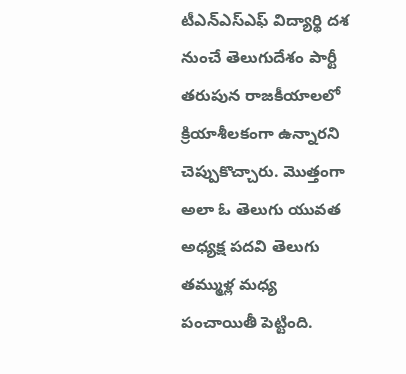టీఎన్ఎస్ఎఫ్ విద్యార్థి దశ నుంచే తెలుగుదేశం పార్టీ తరుపున రాజకీయాలలో క్రియాశీలకంగా ఉన్నారని చెప్పుకొచ్చారు. మొత్తంగా అలా ఓ తెలుగు యువత అధ్యక్ష పదవి తెలుగు తమ్ముళ్ల మధ్య పంచాయితీ పెట్టింది.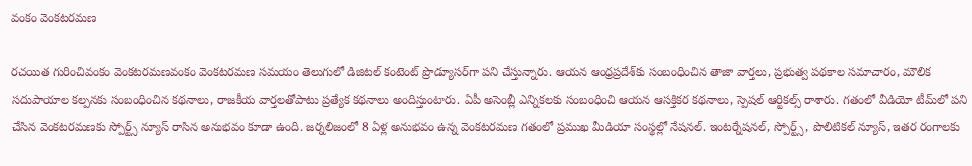వంకం వెంకటరమణ

రచయిత గురించివంకం వెంకటరమణవంకం వెంకటరమణ సమయం తెలుగులో డిజిటల్ కంటెంట్ ప్రొడ్యూసర్‌గా పని చేస్తున్నారు. ఆయన ఆంధ్రప్రదేశ్‌కు సంబంధించిన తాజా వార్తలు, ప్రభుత్వ పథకాల సమాచారం, మౌలిక సదుపాయాల కల్పనకు సంబంధించిన కథనాలు, రాజకీయ వార్తలతోపాటు ప్రత్యేక కథనాలు అందిస్తుంటారు. ఏపీ అసెంబ్లీ ఎన్నికలకు సంబంధించి ఆయన ఆసక్తికర కథనాలు, స్పెషల్ ఆర్టికల్స్ రాశారు. గతంలో వీడియో టీమ్‌లో పని చేసిన వెంకటరమణకు స్పోర్ట్స్ న్యూస్ రాసిన అనుభవం కూడా ఉంది. జర్నలిజంలో 8 ఏళ్ల అనుభవం ఉన్న వెంకటరమణ గతంలో ప్రముఖ మీడియా సంస్థల్లో నేషనల్. ఇంటర్నేషనల్, స్పోర్ట్స్, పొలిటికల్ న్యూస్, ఇతర రంగాలకు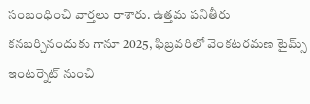సంబంధించి వార్తలు రాశారు. ఉత్తమ పనితీరు కనబర్చినందుకు గానూ 2025, ఫిబ్రవరిలో వెంకటరమణ టైమ్స్ ఇంటర్నెట్ నుంచి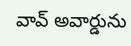వావ్ అవార్డును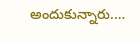అందుకున్నారు.…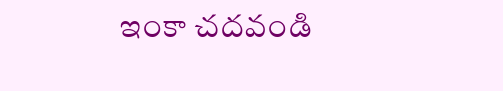ఇంకా చదవండి